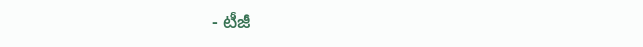- టీజీ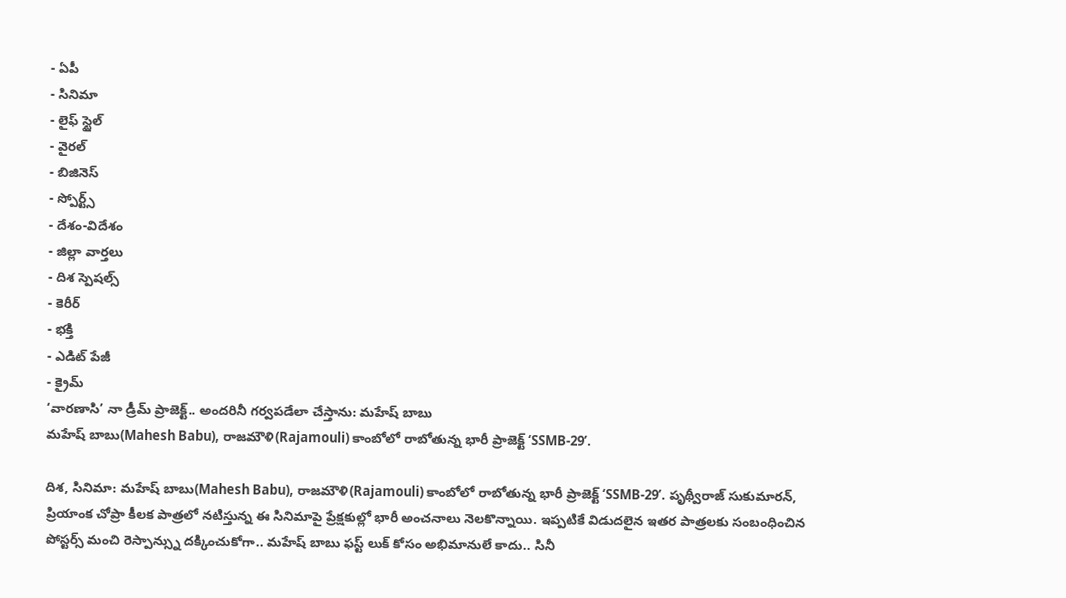- ఏపీ
- సినిమా
- లైఫ్ స్టైల్
- వైరల్
- బిజినెస్
- స్పోర్ట్స్
- దేశం-విదేశం
- జిల్లా వార్తలు
- దిశ స్పెషల్స్
- కెరీర్
- భక్తి
- ఎడిట్ పేజీ
- క్రైమ్
‘వారణాసి’ నా డ్రీమ్ ప్రాజెక్ట్.. అందరినీ గర్వపడేలా చేస్తాను: మహేష్ బాబు
మహేష్ బాబు(Mahesh Babu), రాజమౌళి(Rajamouli) కాంబోలో రాబోతున్న భారీ ప్రాజెక్ట్ ‘SSMB-29’.

దిశ, సినిమా: మహేష్ బాబు(Mahesh Babu), రాజమౌళి(Rajamouli) కాంబోలో రాబోతున్న భారీ ప్రాజెక్ట్ ‘SSMB-29’. పృథ్వీరాజ్ సుకుమారన్, ప్రియాంక చోప్రా కీలక పాత్రలో నటిస్తున్న ఈ సినిమాపై ప్రేక్షకుల్లో భారీ అంచనాలు నెలకొన్నాయి. ఇప్పటికే విడుదలైన ఇతర పాత్రలకు సంబంధించిన పోస్టర్స్ మంచి రెస్పాన్స్ను దక్కించుకోగా.. మహేష్ బాబు ఫస్ట్ లుక్ కోసం అభిమానులే కాదు.. సినీ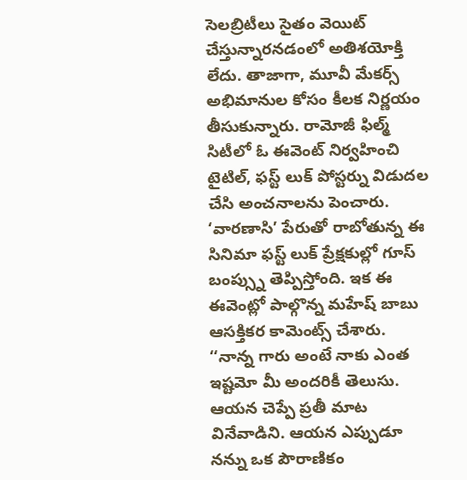సెలబ్రిటీలు సైతం వెయిట్ చేస్తున్నారనడంలో అతిశయోక్తి లేదు. తాజాగా, మూవీ మేకర్స్ అభిమానుల కోసం కీలక నిర్ణయం తీసుకున్నారు. రామోజీ ఫిల్మ్ సిటీలో ఓ ఈవెంట్ నిర్వహించి టైటిల్, ఫస్ట్ లుక్ పోస్టర్ను విడుదల చేసి అంచనాలను పెంచారు. ‘వారణాసి’ పేరుతో రాబోతున్న ఈ సినిమా ఫస్ట్ లుక్ ప్రేక్షకుల్లో గూస్ బంప్స్ను తెప్పిస్తోంది. ఇక ఈ ఈవెంట్లో పాల్గొన్న మహేష్ బాబు ఆసక్తికర కామెంట్స్ చేశారు.
‘‘నాన్న గారు అంటే నాకు ఎంత ఇష్టమో మీ అందరికీ తెలుసు. ఆయన చెప్పే ప్రతీ మాట వినేవాడిని. ఆయన ఎప్పుడూ నన్ను ఒక పౌరాణికం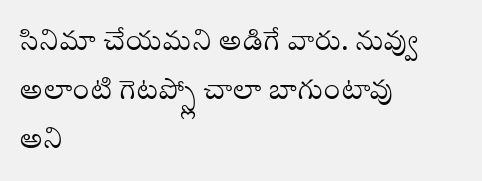సినిమా చేయమని అడిగే వారు. నువ్వు అలాంటి గెటప్స్లో చాలా బాగుంటావు అని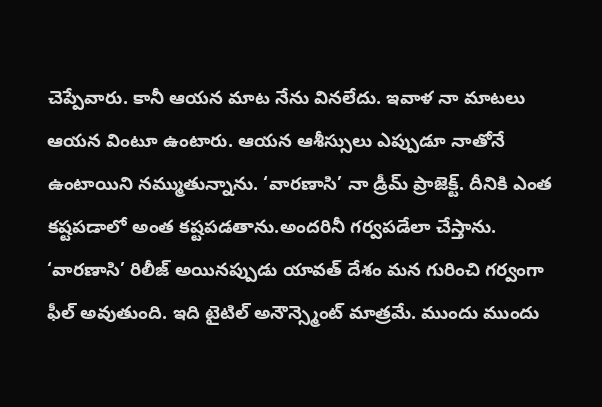చెప్పేవారు. కానీ ఆయన మాట నేను వినలేదు. ఇవాళ నా మాటలు ఆయన వింటూ ఉంటారు. ఆయన ఆశీస్సులు ఎప్పుడూ నాతోనే ఉంటాయిని నమ్ముతున్నాను. ‘వారణాసి’ నా డ్రీమ్ ప్రాజెక్ట్. దీనికి ఎంత కష్టపడాలో అంత కష్టపడతాను.అందరినీ గర్వపడేలా చేస్తాను. ‘వారణాసి’ రిలీజ్ అయినప్పుడు యావత్ దేశం మన గురించి గర్వంగా ఫీల్ అవుతుంది. ఇది టైటిల్ అనౌన్స్మెంట్ మాత్రమే. ముందు ముందు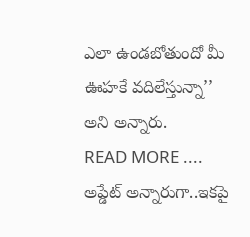ఎలా ఉండబోతుందో మీ ఊహకే వదిలేస్తున్నా’’ అని అన్నారు.
READ MORE ....
అప్డేట్ అన్నారుగా..ఇకపై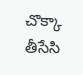చొక్కా తీసేసి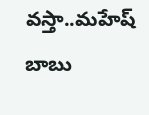వస్తా..మహేష్ బాబు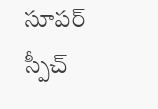సూపర్ స్పీచ్